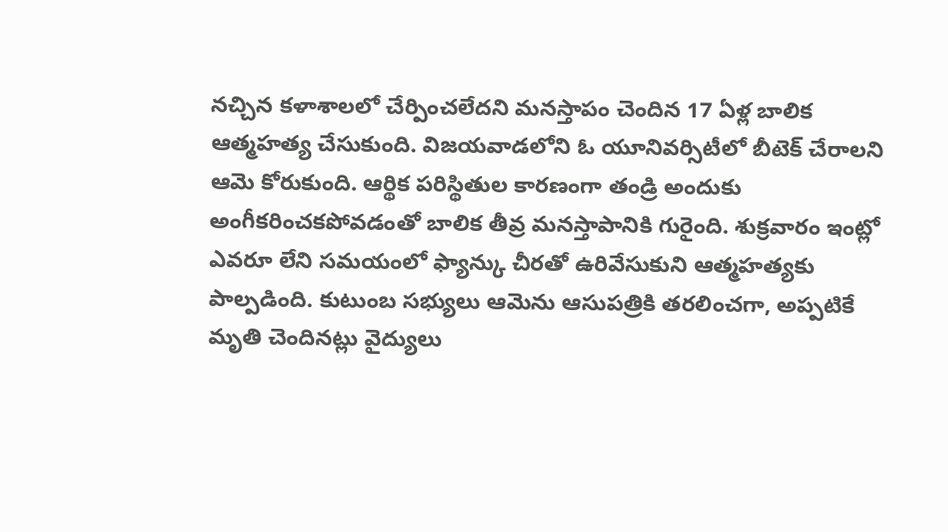నచ్చిన కళాశాలలో చేర్పించలేదని మనస్తాపం చెందిన 17 ఏళ్ల బాలిక ఆత్మహత్య చేసుకుంది. విజయవాడలోని ఓ యూనివర్సిటీలో బీటెక్ చేరాలని ఆమె కోరుకుంది. ఆర్థిక పరిస్థితుల కారణంగా తండ్రి అందుకు అంగీకరించకపోవడంతో బాలిక తీవ్ర మనస్తాపానికి గురైంది. శుక్రవారం ఇంట్లో ఎవరూ లేని సమయంలో ఫ్యాన్కు చీరతో ఉరివేసుకుని ఆత్మహత్యకు పాల్పడింది. కుటుంబ సభ్యులు ఆమెను ఆసుపత్రికి తరలించగా, అప్పటికే మృతి చెందినట్లు వైద్యులు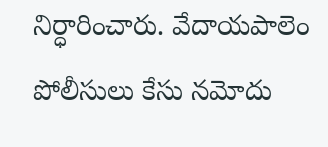నిర్ధారించారు. వేదాయపాలెం పోలీసులు కేసు నమోదు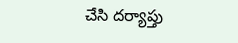చేసి దర్యాప్తు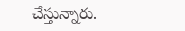చేస్తున్నారు.